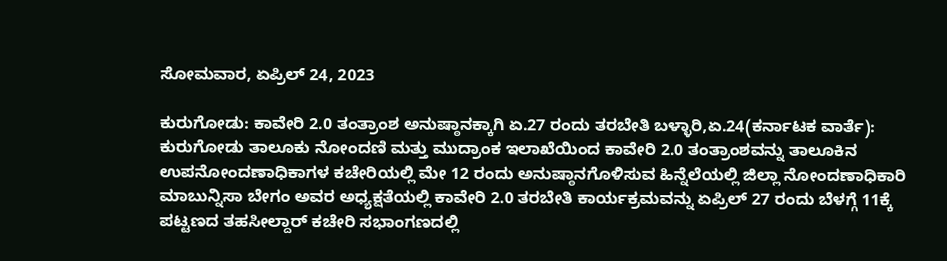ಸೋಮವಾರ, ಏಪ್ರಿಲ್ 24, 2023

ಕುರುಗೋಡು: ಕಾವೇರಿ 2.0 ತಂತ್ರಾಂಶ ಅನುಷ್ಠಾನಕ್ಕಾಗಿ ಏ.27 ರಂದು ತರಬೇತಿ ಬಳ್ಳಾರಿ,ಏ.24(ಕರ್ನಾಟಕ ವಾರ್ತೆ): ಕುರುಗೋಡು ತಾಲೂಕು ನೋಂದಣಿ ಮತ್ತು ಮುದ್ರಾಂಕ ಇಲಾಖೆಯಿಂದ ಕಾವೇರಿ 2.0 ತಂತ್ರಾಂಶವನ್ನು ತಾಲೂಕಿನ ಉಪನೋಂದಣಾಧಿಕಾಗಳ ಕಚೇರಿಯಲ್ಲಿ ಮೇ 12 ರಂದು ಅನುಷ್ಠಾನಗೊಳಿಸುವ ಹಿನ್ನೆಲೆಯಲ್ಲಿ ಜಿಲ್ಲಾ ನೋಂದಣಾಧಿಕಾರಿ ಮಾಬುನ್ನಿಸಾ ಬೇಗಂ ಅವರ ಅಧ್ಯಕ್ಷತೆಯಲ್ಲಿ ಕಾವೇರಿ 2.0 ತರಬೇತಿ ಕಾರ್ಯಕ್ರಮವನ್ನು ಏಪ್ರಿಲ್ 27 ರಂದು ಬೆಳಗ್ಗೆ 11ಕ್ಕೆ ಪಟ್ಟಣದ ತಹಸೀಲ್ದಾರ್ ಕಚೇರಿ ಸಭಾಂಗಣದಲ್ಲಿ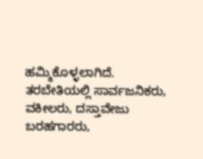ಹಮ್ಮಿಕೊಳ್ಳಲಾಗಿದೆ. ತರಬೇತಿಯಲ್ಲಿ ಸಾರ್ವಜನಿಕರು, ವಕೀಲರು, ದಸ್ತಾವೇಜು ಬರಹಗಾರರು,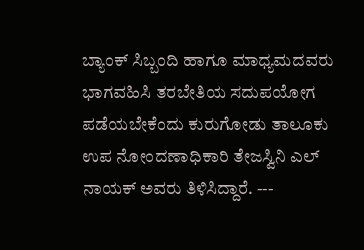ಬ್ಯಾಂಕ್ ಸಿಬ್ಬಂದಿ ಹಾಗೂ ಮಾಧ್ಯಮದವರು ಭಾಗವಹಿಸಿ ತರಬೇತಿಯ ಸದುಪಯೋಗ ಪಡೆಯಬೇಕೆಂದು ಕುರುಗೋಡು ತಾಲೂಕು ಉಪ ನೋಂದಣಾಧಿಕಾರಿ ತೇಜಸ್ವಿನಿ ಎಲ್ ನಾಯಕ್ ಅವರು ತಿಳಿಸಿದ್ದಾರೆ. ---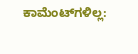ಕಾಮೆಂಟ್‌ಗಳಿಲ್ಲ: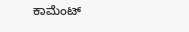ಕಾಮೆಂಟ್‌‌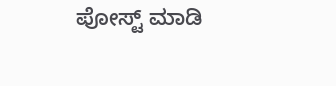ಪೋಸ್ಟ್‌ ಮಾಡಿ